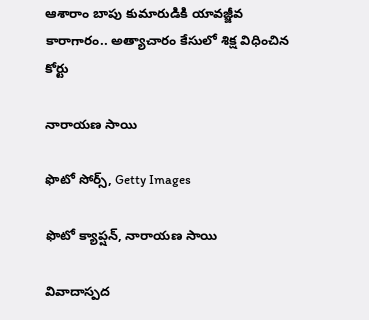ఆశారాం బాపు కుమారుడికి యావజ్జీవ కారాగారం.. అత్యాచారం కేసులో శిక్ష విధించిన కోర్టు

నారాయణ సాయి

ఫొటో సోర్స్, Getty Images

ఫొటో క్యాప్షన్, నారాయణ సాయి

వివాదాస్పద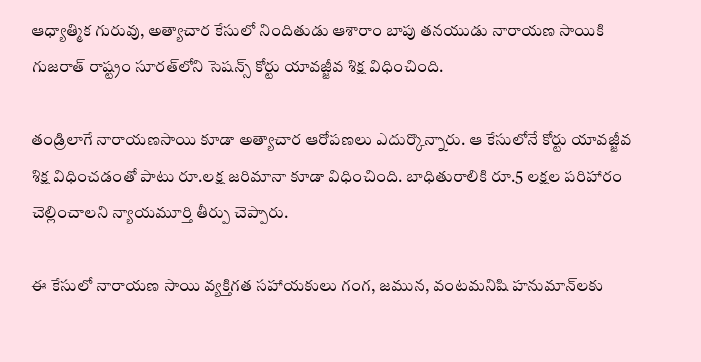ఆధ్యాత్మిక గురువు, అత్యాచార కేసులో నిందితుడు ఆశారాం బాపు తనయుడు నారాయణ సాయికి గుజరాత్‌ రాష్ట్రం సూరత్‌లోని సెషన్స్ కోర్టు యావజ్జీవ శిక్ష విధించింది.

తండ్రిలాగే నారాయణసాయి కూడా అత్యాచార ఆరోపణలు ఎదుర్కొన్నారు. ఆ కేసులోనే కోర్టు యావజ్జీవ శిక్ష విధించడంతో పాటు రూ.లక్ష జరిమానా కూడా విధించింది. బాధితురాలికి రూ.5 లక్షల పరిహారం చెల్లించాలని న్యాయమూర్తి తీర్పు చెప్పారు.

ఈ కేసులో నారాయణ సాయి వ్యక్తిగత సహాయకులు గంగ, జమున, వంటమనిషి హనుమాన్‌లకు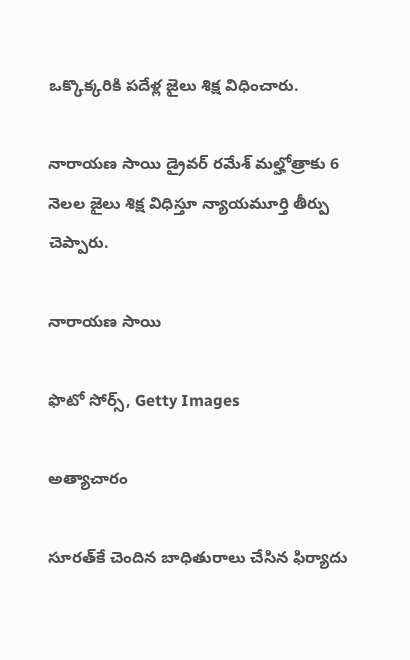ఒక్కొక్కరికి పదేళ్ల జైలు శిక్ష విధించారు.

నారాయణ సాయి డ్రైవర్ రమేశ్ మల్హోత్రాకు 6 నెలల జైలు శిక్ష విధిస్తూ న్యాయమూర్తి తీర్పు చెప్పారు.

నారాయణ సాయి

ఫొటో సోర్స్, Getty Images

అత్యాచారం

సూరత్‌కే చెందిన బాధితురాలు చేసిన ఫిర్యాదు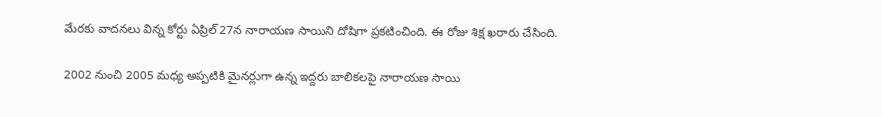మేరకు వాదనలు విన్న కోర్టు ఏప్రిల్ 27న నారాయణ సాయిని దోషిగా ప్రకటించింది. ఈ రోజు శిక్ష ఖరారు చేసింది.

2002 నుంచి 2005 మధ్య అప్పటికి మైనర్లుగా ఉన్న ఇద్దరు బాలికలపై నారాయణ సాయి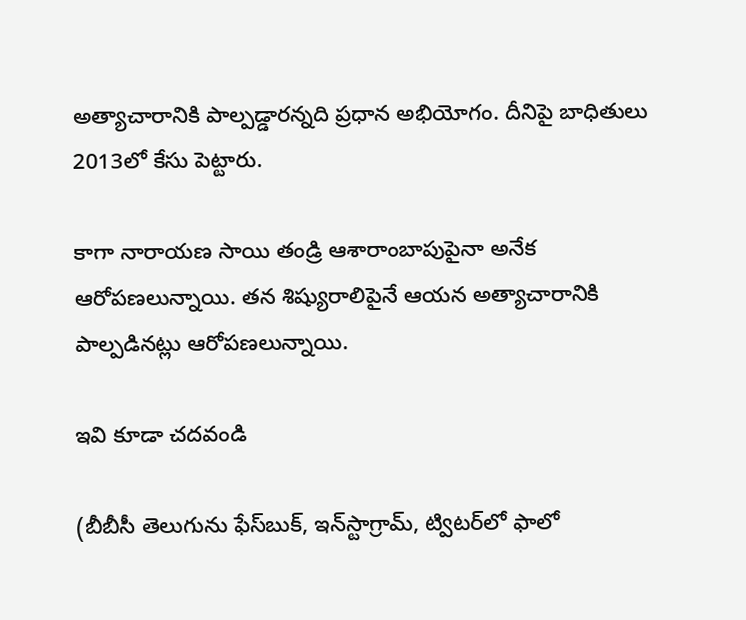అత్యాచారానికి పాల్పడ్డారన్నది ప్రధాన అభియోగం. దీనిపై బాధితులు 2013లో కేసు పెట్టారు.

కాగా నారాయణ సాయి తండ్రి ఆశారాంబాపుపైనా అనేక ఆరోపణలున్నాయి. తన శిష్యురాలిపైనే ఆయన అత్యాచారానికి పాల్పడినట్లు ఆరోపణలున్నాయి.

ఇవి కూడా చదవండి

(బీబీసీ తెలుగును ఫేస్‌బుక్, ఇన్‌స్టాగ్రామ్‌, ట్విటర్‌లో ఫాలో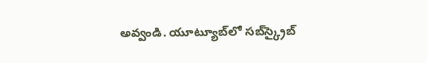అవ్వండి. యూట్యూబ్‌లో సబ్‌స్క్రైబ్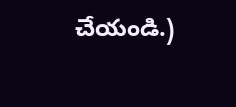చేయండి.)